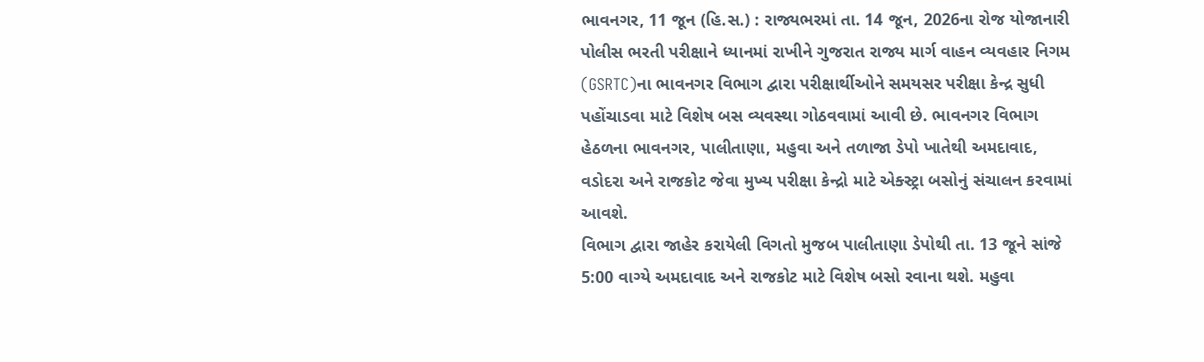ભાવનગર, 11 જૂન (હિ.સ.) : રાજ્યભરમાં તા. 14 જૂન, 2026ના રોજ યોજાનારી પોલીસ ભરતી પરીક્ષાને ધ્યાનમાં રાખીને ગુજરાત રાજ્ય માર્ગ વાહન વ્યવહાર નિગમ (GSRTC)ના ભાવનગર વિભાગ દ્વારા પરીક્ષાર્થીઓને સમયસર પરીક્ષા કેન્દ્ર સુધી પહોંચાડવા માટે વિશેષ બસ વ્યવસ્થા ગોઠવવામાં આવી છે. ભાવનગર વિભાગ હેઠળના ભાવનગર, પાલીતાણા, મહુવા અને તળાજા ડેપો ખાતેથી અમદાવાદ, વડોદરા અને રાજકોટ જેવા મુખ્ય પરીક્ષા કેન્દ્રો માટે એક્સ્ટ્રા બસોનું સંચાલન કરવામાં આવશે.
વિભાગ દ્વારા જાહેર કરાયેલી વિગતો મુજબ પાલીતાણા ડેપોથી તા. 13 જૂને સાંજે 5:00 વાગ્યે અમદાવાદ અને રાજકોટ માટે વિશેષ બસો રવાના થશે. મહુવા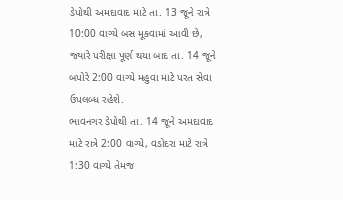ડેપોથી અમદાવાદ માટે તા. 13 જૂને રાત્રે 10:00 વાગ્યે બસ મૂકવામાં આવી છે, જ્યારે પરીક્ષા પૂર્ણ થયા બાદ તા. 14 જૂને બપોરે 2:00 વાગ્યે મહુવા માટે પરત સેવા ઉપલબ્ધ રહેશે.
ભાવનગર ડેપોથી તા. 14 જૂને અમદાવાદ માટે રાત્રે 2:00 વાગ્યે, વડોદરા માટે રાત્રે 1:30 વાગ્યે તેમજ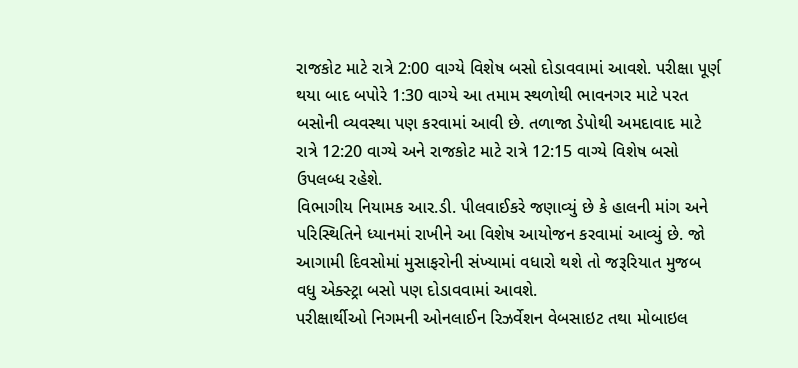રાજકોટ માટે રાત્રે 2:00 વાગ્યે વિશેષ બસો દોડાવવામાં આવશે. પરીક્ષા પૂર્ણ થયા બાદ બપોરે 1:30 વાગ્યે આ તમામ સ્થળોથી ભાવનગર માટે પરત બસોની વ્યવસ્થા પણ કરવામાં આવી છે. તળાજા ડેપોથી અમદાવાદ માટે રાત્રે 12:20 વાગ્યે અને રાજકોટ માટે રાત્રે 12:15 વાગ્યે વિશેષ બસો ઉપલબ્ધ રહેશે.
વિભાગીય નિયામક આર.ડી. પીલવાઈકરે જણાવ્યું છે કે હાલની માંગ અને પરિસ્થિતિને ધ્યાનમાં રાખીને આ વિશેષ આયોજન કરવામાં આવ્યું છે. જો આગામી દિવસોમાં મુસાફરોની સંખ્યામાં વધારો થશે તો જરૂરિયાત મુજબ વધુ એક્સ્ટ્રા બસો પણ દોડાવવામાં આવશે.
પરીક્ષાર્થીઓ નિગમની ઓનલાઈન રિઝર્વેશન વેબસાઇટ તથા મોબાઇલ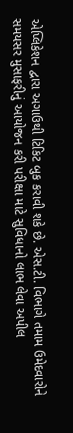એપ્લિકેશન દ્વારા અગાઉથી ટિકિટ બુક કરાવી શકે છે. એસ.ટી. વિભાગે તમામ ઉમેદવારોને સમયસર મુસાફરીનું આયોજન કરી પરીક્ષા માટે સુવિધાનો લાભ લેવા અપીલ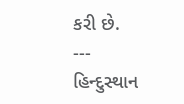કરી છે.
---
હિન્દુસ્થાન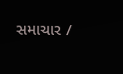સમાચાર /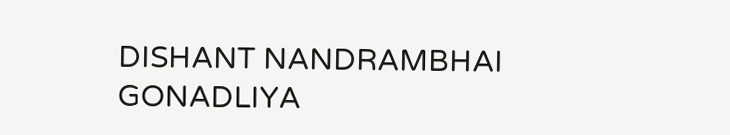DISHANT NANDRAMBHAI GONADLIYA